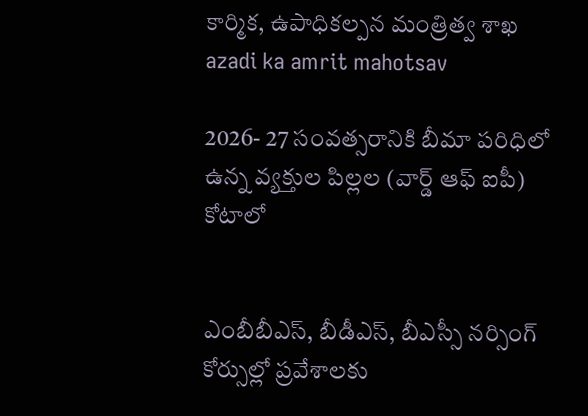కార్మిక, ఉపాధికల్పన మంత్రిత్వ శాఖ
azadi ka amrit mahotsav

2026- 27 సంవత్సరానికి బీమా పరిధిలో ఉన్న వ్యక్తుల పిల్లల (వార్డ్ ఆఫ్ ఐపీ) కోటాలో


ఎంబీబీఎస్, బీడీఎస్, బీఎస్సీ నర్సింగ్ కోర్సుల్లో ప్రవేశాలకు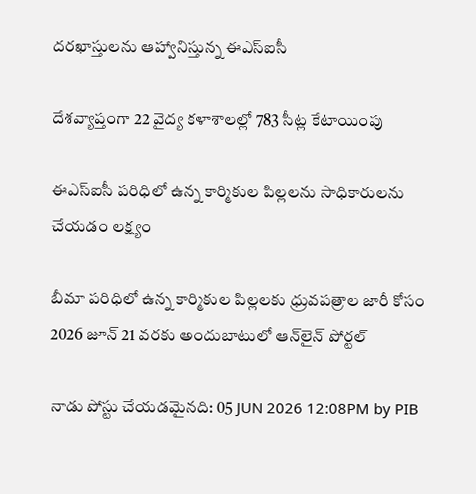దరఖాస్తులను ఆహ్వానిస్తున్న ఈఎస్ఐసీ

దేశవ్యాప్తంగా 22 వైద్య కళాశాలల్లో 783 సీట్ల కేటాయింపు

ఈఎస్ఐసీ పరిధిలో ఉన్న కార్మికుల పిల్లలను సాధికారులను చేయడం లక్ష్యం

బీమా పరిధిలో ఉన్న కార్మికుల పిల్లలకు ధ్రువపత్రాల జారీ కోసం 2026 జూన్ 21 వరకు అందుబాటులో ఆన్‌లైన్ పోర్టల్

నాడు పోస్టు చేయడమైనది: 05 JUN 2026 12:08PM by PIB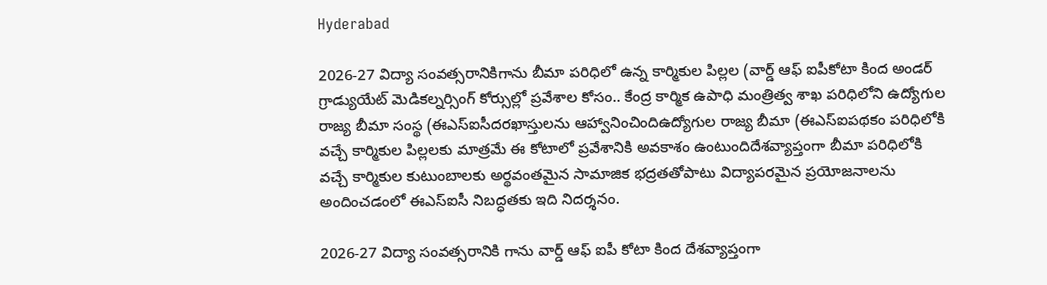Hyderabad

2026-27 విద్యా సంవత్సరానికిగాను బీమా పరిధిలో ఉన్న కార్మికుల పిల్లల (వార్డ్ ఆఫ్ ఐపీకోటా కింద అండర్ గ్రాడ్యుయేట్ మెడికల్నర్సింగ్ కోర్సుల్లో ప్రవేశాల కోసం.. కేంద్ర కార్మిక ఉపాధి మంత్రిత్వ శాఖ పరిధిలోని ఉద్యోగుల రాజ్య బీమా సంస్థ (ఈఎస్ఐసీదరఖాస్తులను ఆహ్వానించిందిఉద్యోగుల రాజ్య బీమా (ఈఎస్ఐపథకం పరిధిలోకి వచ్చే కార్మికుల పిల్లలకు మాత్రమే ఈ కోటాలో ప్రవేశానికి అవకాశం ఉంటుందిదేశవ్యాప్తంగా బీమా పరిధిలోకి వచ్చే కార్మికుల కుటుంబాలకు అర్థవంతమైన సామాజిక భద్రతతోపాటు విద్యాపరమైన ప్రయోజనాలను అందించడంలో ఈఎస్‌ఐసీ నిబద్ధతకు ఇది నిదర్శనం.

2026-27 విద్యా సంవత్సరానికి గాను వార్డ్ ఆఫ్ ఐపీ కోటా కింద దేశవ్యాప్తంగా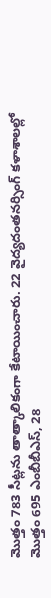మొత్తం 783 సీట్లను తాత్కాలికంగా కేటాయించారు. 22 వైద్యదంతనర్సింగ్ కళాశాలల్లో మొత్తం 695 ఎంబీబీఎస్, 28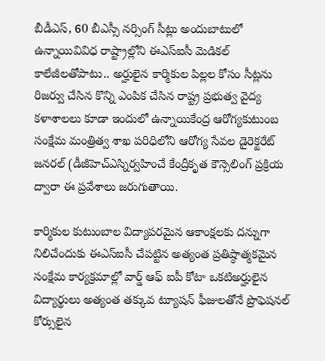బీడీఎస్, 60 బీఎస్సీ నర్సింగ్ సీట్లు అందుబాటులో ఉన్నాయివివిధ రాష్ట్రాల్లోని ఈఎస్‌ఐసీ మెడికల్ కాలేజీలతోపాటు.. అర్హులైన కార్మికుల పిల్లల కోసం సీట్లను రిజర్వు చేసిన కొన్ని ఎంపిక చేసిన రాష్ట్ర ప్రభుత్వ వైద్య కళాశాలలు కూడా ఇందులో ఉన్నాయికేంద్ర ఆరోగ్యకుటుంబ సంక్షేమ మంత్రిత్వ శాఖ పరిధిలోని ఆరోగ్య సేవల డైరెక్టరేట్ జనరల్ (డీజీహెచ్ఎస్నిర్వహించే కేంద్రీకృత కౌన్సెలింగ్ ప్రక్రియ ద్వారా ఈ ప్రవేశాలు జరుగుతాయి.

కార్మికుల కుటుంబాల విద్యాపరమైన ఆకాంక్షలకు దన్నుగా నిలిచేందుకు ఈఎస్‌ఐసీ చేపట్టిన అత్యంత ప్రతిష్ఠాత్మకమైన సంక్షేమ కార్యక్రమాల్లో వార్డ్ ఆఫ్ ఐపీ కోటా ఒకటిఅర్హులైన విద్యార్థులు అత్యంత తక్కువ ట్యూషన్ ఫీజులతోనే ప్రొఫెషనల్ కోర్సులైన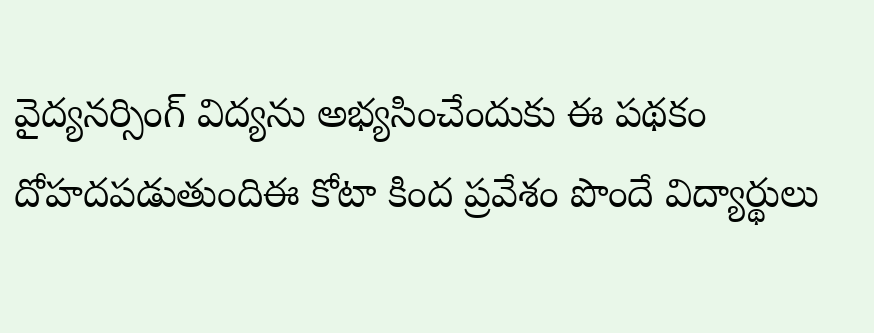వైద్యనర్సింగ్ విద్యను అభ్యసించేందుకు ఈ పథకం దోహదపడుతుందిఈ కోటా కింద ప్రవేశం పొందే విద్యార్థులు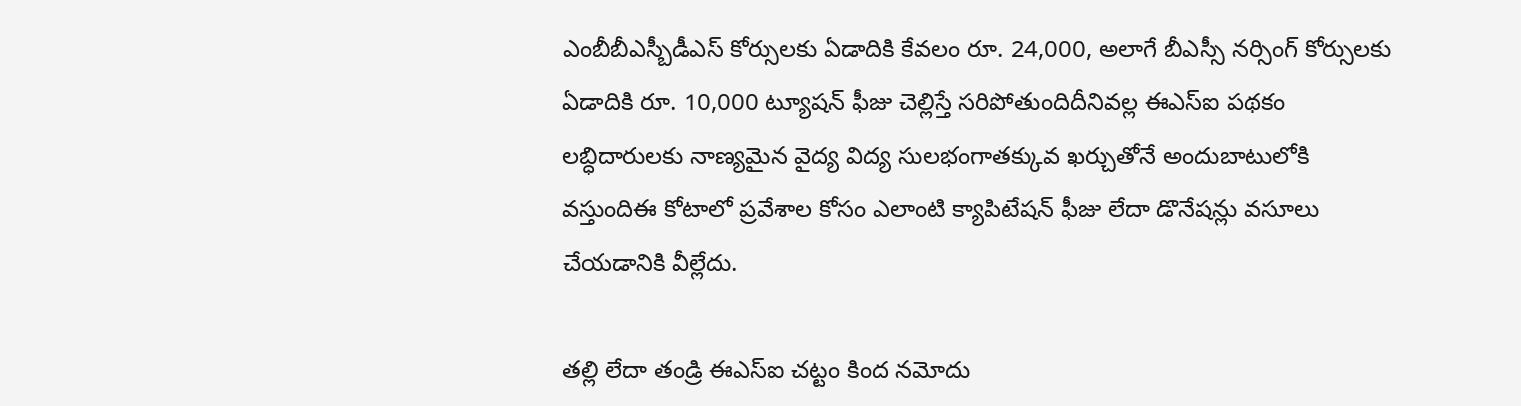ఎంబీబీఎస్బీడీఎస్ కోర్సులకు ఏడాదికి కేవలం రూ. 24,000, అలాగే బీఎస్సీ నర్సింగ్ కోర్సులకు ఏడాదికి రూ. 10,000 ట్యూషన్ ఫీజు చెల్లిస్తే సరిపోతుందిదీనివల్ల ఈఎస్‌ఐ పథకం లబ్ధిదారులకు నాణ్యమైన వైద్య విద్య సులభంగాతక్కువ ఖర్చుతోనే అందుబాటులోకి వస్తుందిఈ కోటాలో ప్రవేశాల కోసం ఎలాంటి క్యాపిటేషన్ ఫీజు లేదా డొనేషన్లు వసూలు చేయడానికి వీల్లేదు.

తల్లి లేదా తండ్రి ఈఎస్‌ఐ చట్టం కింద నమోదు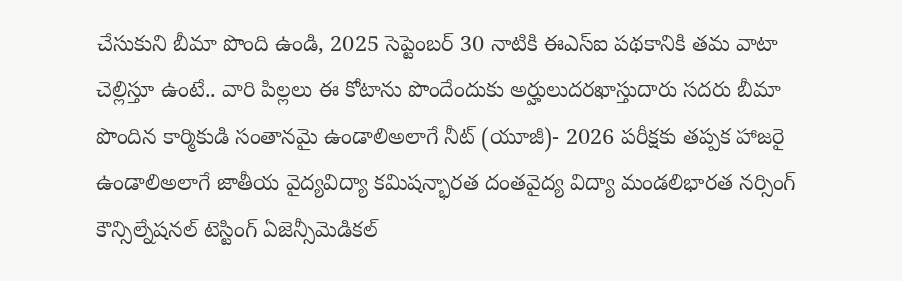చేసుకుని బీమా పొంది ఉండి, 2025 సెప్టెంబర్ 30 నాటికి ఈఎస్‌ఐ పథకానికి తమ వాటా చెల్లిస్తూ ఉంటే.. వారి పిల్లలు ఈ కోటాను పొందేందుకు అర్హులుదరఖాస్తుదారు సదరు బీమా పొందిన కార్మికుడి సంతానమై ఉండాలిఅలాగే నీట్ (యూజీ)- 2026 పరీక్షకు తప్పక హాజరై ఉండాలిఅలాగే జాతీయ వైద్యవిద్యా కమిషన్భారత దంతవైద్య విద్యా మండలిభారత నర్సింగ్ కౌన్సిల్నేషనల్ టెస్టింగ్ ఏజెన్సీమెడికల్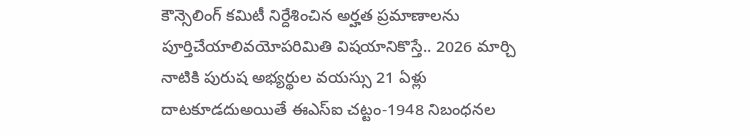కౌన్సెలింగ్ కమిటీ నిర్దేశించిన అర్హత ప్రమాణాలను పూర్తిచేయాలివయోపరిమితి విషయానికొస్తే.. 2026 మార్చి నాటికి పురుష అభ్యర్థుల వయస్సు 21 ఏళ్లు దాటకూడదుఅయితే ఈఎస్‌ఐ చట్టం-1948 నిబంధనల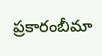ప్రకారంబీమా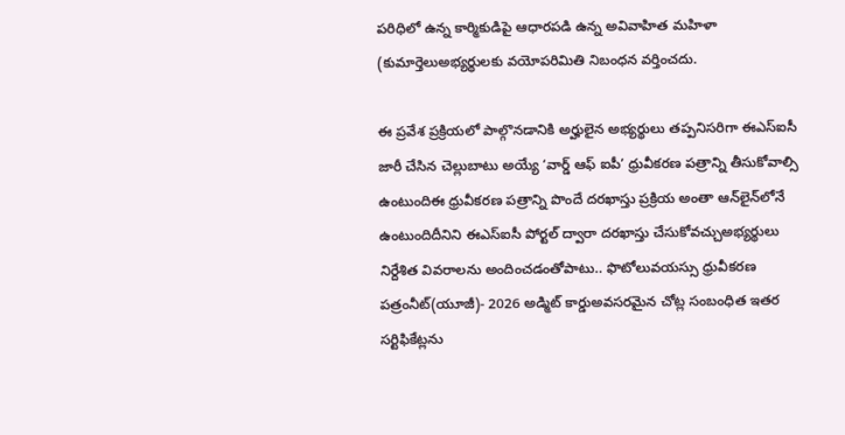పరిధిలో ఉన్న కార్మికుడిపై ఆధారపడి ఉన్న అవివాహిత మహిళా (కుమార్తెలుఅభ్యర్థులకు వయోపరిమితి నిబంధన వర్తించదు.

ఈ ప్రవేశ ప్రక్రియలో పాల్గొనడానికి అర్హులైన అభ్యర్థులు తప్పనిసరిగా ఈఎస్‌ఐసీ జారీ చేసిన చెల్లుబాటు అయ్యే ‘వార్డ్ ఆఫ్ ఐపీ’ ధ్రువీకరణ పత్రాన్ని తీసుకోవాల్సి ఉంటుందిఈ ధ్రువీకరణ పత్రాన్ని పొందే దరఖాస్తు ప్రక్రియ అంతా ఆన్‌లైన్‌లోనే ఉంటుందిదీనిని ఈఎస్‌ఐసీ పోర్టల్ ద్వారా దరఖాస్తు చేసుకోవచ్చుఅభ్యర్థులు నిర్దేశిత వివరాలను అందించడంతోపాటు.. ఫొటోలువయస్సు ధ్రువీకరణ పత్రంనీట్(యూజీ)- 2026 అడ్మిట్ కార్డుఅవసరమైన చోట్ల సంబంధిత ఇతర సర్టిఫికేట్లను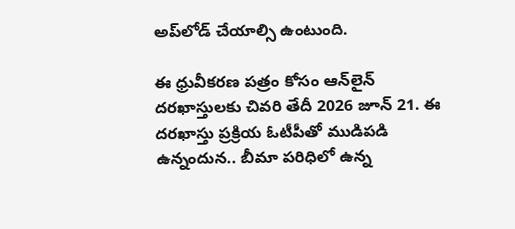అప్‌లోడ్ చేయాల్సి ఉంటుంది.

ఈ ధ్రువీకరణ పత్రం కోసం ఆన్‌లైన్ దరఖాస్తులకు చివరి తేదీ 2026 జూన్ 21. ఈ దరఖాస్తు ప్రక్రియ ఓటీపీతో ముడిపడి ఉన్నందున.. బీమా పరిధిలో ఉన్న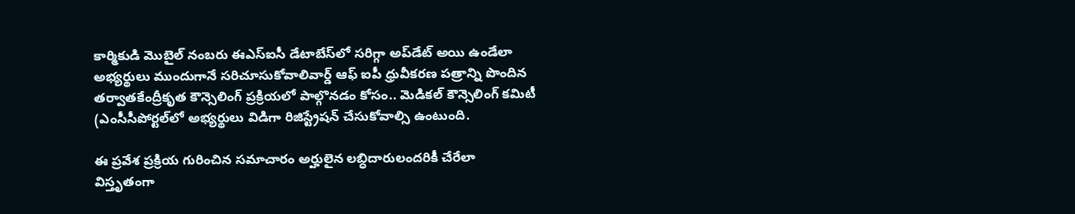కార్మికుడి మొబైల్ నంబరు ఈఎస్‌ఐసీ డేటాబేస్‌లో సరిగ్గా అప్‌డేట్ అయి ఉండేలా అభ్యర్థులు ముందుగానే సరిచూసుకోవాలివార్డ్ ఆఫ్ ఐపీ ధ్రువీకరణ పత్రాన్ని పొందిన తర్వాతకేంద్రీకృత కౌన్సెలింగ్ ప్రక్రియలో పాల్గొనడం కోసం.. మెడికల్ కౌన్సెలింగ్ కమిటీ (ఎంసీసీపోర్టల్‌లో అభ్యర్థులు విడిగా రిజిస్ట్రేషన్ చేసుకోవాల్సి ఉంటుంది.

ఈ ప్రవేశ ప్రక్రియ గురించిన సమాచారం అర్హులైన లబ్ధిదారులందరికీ చేరేలా విస్తృతంగా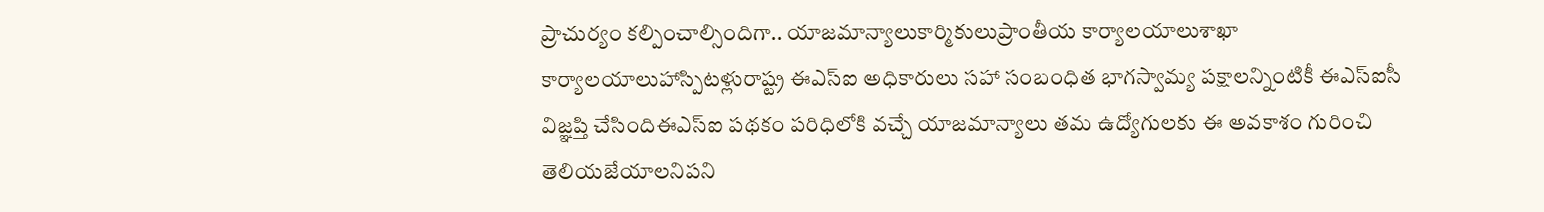ప్రాచుర్యం కల్పించాల్సిందిగా.. యాజమాన్యాలుకార్మికులుప్రాంతీయ కార్యాలయాలుశాఖా కార్యాలయాలుహాస్పిటళ్లురాష్ట్ర ఈఎస్‌ఐ అధికారులు సహా సంబంధిత భాగస్వామ్య పక్షాలన్నింటికీ ఈఎస్‌ఐసీ విజ్ఞప్తి చేసిందిఈఎస్‌ఐ పథకం పరిధిలోకి వచ్చే యాజమాన్యాలు తమ ఉద్యోగులకు ఈ అవకాశం గురించి తెలియజేయాలనిపని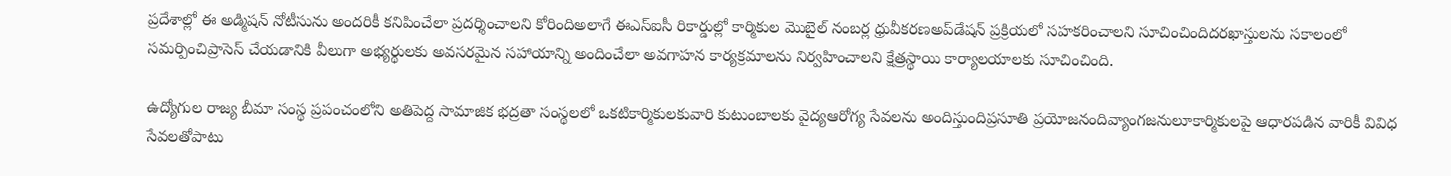ప్రదేశాల్లో ఈ అడ్మిషన్ నోటీసును అందరికీ కనిపించేలా ప్రదర్శించాలని కోరిందిఅలాగే ఈఎస్‌ఐసీ రికార్డుల్లో కార్మికుల మొబైల్ నంబర్ల ధ్రువీకరణఅప్‌డేషన్ ప్రక్రియలో సహకరించాలని సూచించిందిదరఖాస్తులను సకాలంలో సమర్పించిప్రాసెస్ చేయడానికి వీలుగా అభ్యర్థులకు అవసరమైన సహాయాన్ని అందించేలా అవగాహన కార్యక్రమాలను నిర్వహించాలని క్షేత్రస్థాయి కార్యాలయాలకు సూచించింది.

ఉద్యోగుల రాజ్య బీమా సంస్థ ప్రపంచంలోని అతిపెద్ద సామాజిక భద్రతా సంస్థలలో ఒకటికార్మికులకువారి కుటుంబాలకు వైద్యఆరోగ్య సేవలను అందిస్తుందిప్రసూతి ప్రయోజనందివ్యాంగజనులూకార్మికులపై ఆధారపడిన వారికీ వివిధ సేవలతోపాటు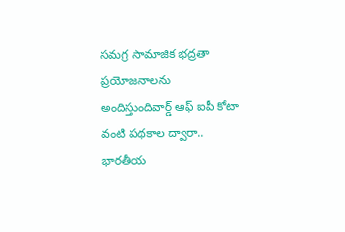సమగ్ర సామాజిక భద్రతా ప్రయోజనాలను అందిస్తుందివార్డ్ ఆఫ్ ఐపీ కోటా వంటి పథకాల ద్వారా.. భారతీయ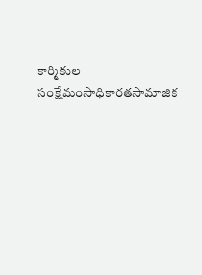కార్మికుల సంక్షేమంసాధికారతసామాజిక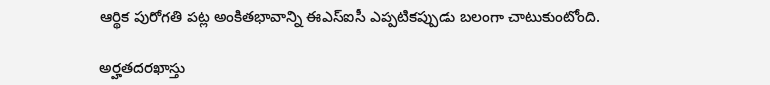ఆర్థిక పురోగతి పట్ల అంకితభావాన్ని ఈఎస్ఐసీ ఎప్పటికప్పుడు బలంగా చాటుకుంటోంది.

అర్హతదరఖాస్తు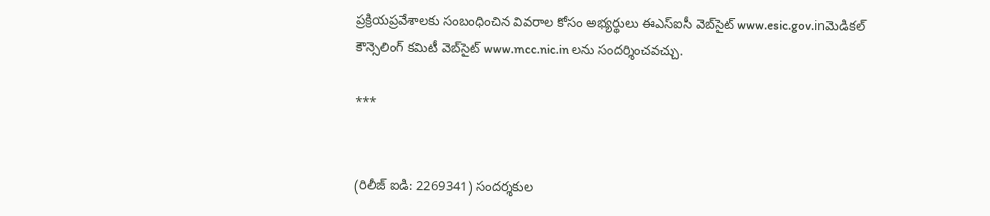ప్రక్రియప్రవేశాలకు సంబంధించిన వివరాల కోసం అభ్యర్థులు ఈఎస్ఐసీ వెబ్‌సైట్‌ www.esic.gov.inమెడికల్ కౌన్సెలింగ్ కమిటీ వెబ్‌సైట్‌ www.mcc.nic.in లను సందర్శించవచ్చు.

***


(రిలీజ్ ఐడి: 2269341) సందర్శకుల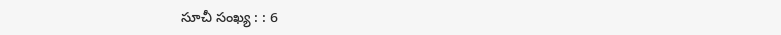సూచీ సంఖ్య : : 6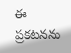ఈ ప్రకటనను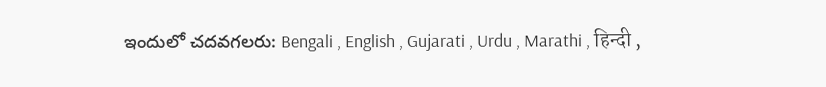ఇందులో చదవగలరు: Bengali , English , Gujarati , Urdu , Marathi , हिन्दी ,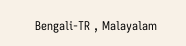Bengali-TR , Malayalam